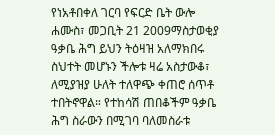የነአቶበቀለ ገርባ የፍርድ ቤት ውሎ
ሐሙስ፣ መጋቢት 21 2009ማስታወቂያ
ዓቃቤ ሕግ ይህን ትዕዛዝ አለማክበሩ ስህተት መሆኑን ችሎቱ ዛሬ አስታውቆ፣ ለሚያዝያ ሁለት ተለዋጭ ቀጠሮ ሰጥቶ ተበትኖዋል። የተከሳሽ ጠበቆችም ዓቃቤ ሕግ ስራውን በሚገባ ባለመስራቱ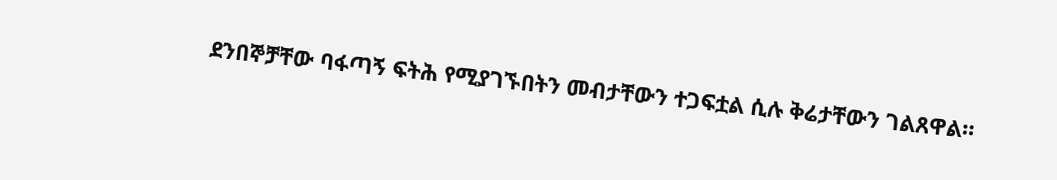ደንበኞቻቸው ባፋጣኝ ፍትሕ የሚያገኙበትን መብታቸውን ተጋፍቷል ሲሉ ቅሬታቸውን ገልጸዋል።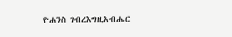ዮሐንስ ገብረእግዚአብሔር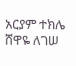አርያም ተክሌ
ሸዋዬ ለገሠ